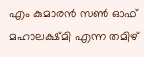എം കുമാരൻ സൺ ഓഫ് മഹാലക്ഷ്മി എന്ന തമിഴ്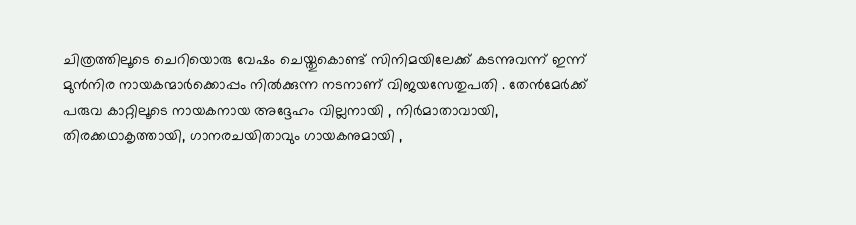ചിത്രത്തിലൂടെ ചെറിയൊരു വേഷം ചെയ്തുകൊണ്ട് സിനിമയിലേക്ക് കടന്നുവന്ന് ഇന്ന് മുൻനിര നായകന്മാർക്കൊപ്പം നിൽക്കുന്ന നടനാണ് വിജയസേതുപതി . തേൻമേർക്ക് പരുവ കാറ്റിലൂടെ നായകനായ അദ്ദേഹം വില്ലനായി , നിർമാതാവായി, തിരക്കഥാകൃത്തായി, ഗാനരചയിതാവും ഗായകനുമായി ,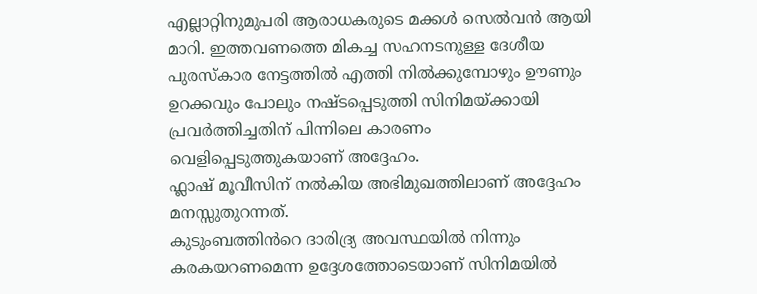എല്ലാറ്റിനുമുപരി ആരാധകരുടെ മക്കൾ സെൽവൻ ആയി മാറി. ഇത്തവണത്തെ മികച്ച സഹനടനുള്ള ദേശീയ പുരസ്കാര നേട്ടത്തിൽ എത്തി നിൽക്കുമ്പോഴും ഊണും ഉറക്കവും പോലും നഷ്ടപ്പെടുത്തി സിനിമയ്ക്കായി പ്രവർത്തിച്ചതിന് പിന്നിലെ കാരണം വെളിപ്പെടുത്തുകയാണ് അദ്ദേഹം.
ഫ്ലാഷ് മൂവീസിന് നൽകിയ അഭിമുഖത്തിലാണ് അദ്ദേഹം മനസ്സുതുറന്നത്.
കുടുംബത്തിൻറെ ദാരിദ്ര്യ അവസ്ഥയിൽ നിന്നും കരകയറണമെന്ന ഉദ്ദേശത്തോടെയാണ് സിനിമയിൽ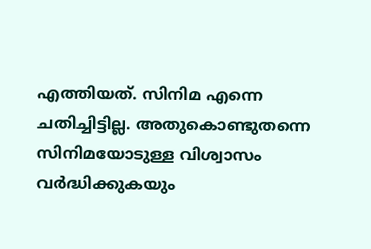എത്തിയത്. സിനിമ എന്നെ ചതിച്ചിട്ടില്ല. അതുകൊണ്ടുതന്നെ സിനിമയോടുള്ള വിശ്വാസം വർദ്ധിക്കുകയും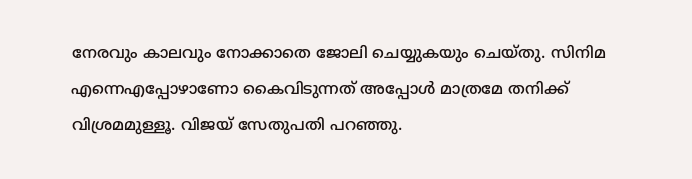നേരവും കാലവും നോക്കാതെ ജോലി ചെയ്യുകയും ചെയ്തു. സിനിമ എന്നെഎപ്പോഴാണോ കൈവിടുന്നത് അപ്പോൾ മാത്രമേ തനിക്ക് വിശ്രമമുള്ളൂ. വിജയ് സേതുപതി പറഞ്ഞു.